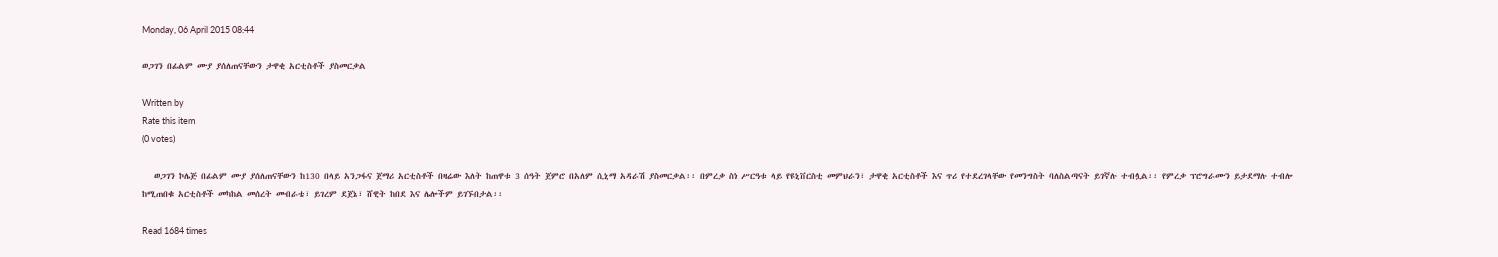Monday, 06 April 2015 08:44

ወጋገን በፊልም ሙያ ያሰለጠናቸውን ታዋቂ አርቲስቶች ያስመርቃል

Written by
Rate this item
(0 votes)

   ወጋገን ኮሌጅ በፊልም ሙያ ያሰለጠናቸውን ከ130 በላይ አንጋፋና ጀማሪ አርቲስቶች በዛሬው እለት ከጠዋቱ 3 ሰዓት ጀምሮ በአለም ሲኒማ አዳራሽ ያስመርቃል፡፡ በምረቃ ስነ ሥርዓቱ ላይ የዩኒቨርስቲ መምህራን፣ ታዋቂ አርቲስቶች እና ጥሪ የተደረገላቸው የመንግስት ባለስልጣናት ይገኛሉ ተብሏል፡፡ የምረቃ ፕሮግራሙን ይታደማሉ ተብሎ ከሚጠበቁ አርቲስቶች መካከል መሰረት መብራቴ፣ ይገረም ደጀኔ፣ ሸዊት ከበደ እና ሌሎችም ይገኙበታል፡፡

Read 1684 times